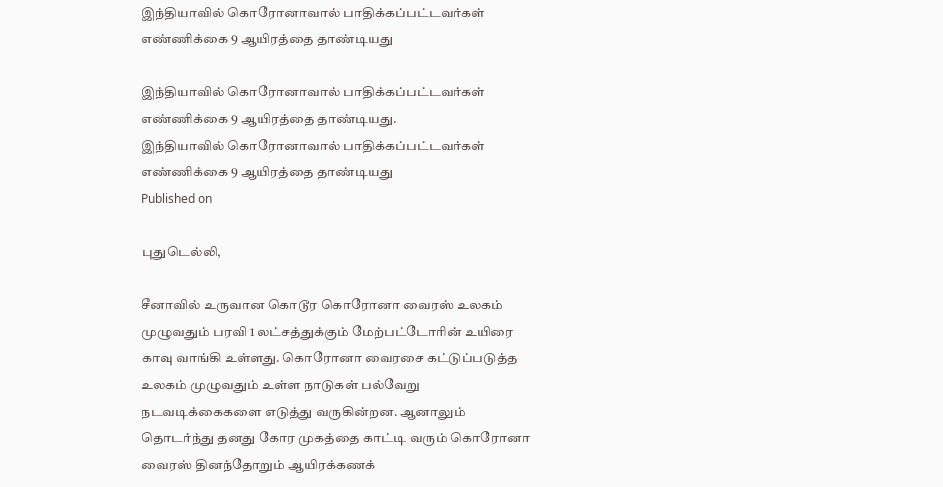இந்தியாவில் கொரோனாவால் பாதிக்கப்பட்டவர்கள் எண்ணிக்கை 9 ஆயிரத்தை தாண்டியது

இந்தியாவில் கொரோனாவால் பாதிக்கப்பட்டவர்கள் எண்ணிக்கை 9 ஆயிரத்தை தாண்டியது.
இந்தியாவில் கொரோனாவால் பாதிக்கப்பட்டவர்கள் எண்ணிக்கை 9 ஆயிரத்தை தாண்டியது
Published on

புதுடெல்லி,

சீனாவில் உருவான கொடூர கொரோனா வைரஸ் உலகம் முழுவதும் பரவி 1 லட்சத்துக்கும் மேற்பட்டோரின் உயிரை காவு வாங்கி உள்ளது. கொரோனா வைரசை கட்டுப்படுத்த உலகம் முழுவதும் உள்ள நாடுகள் பல்வேறு நடவடிக்கைகளை எடுத்து வருகின்றன. ஆனாலும் தொடர்ந்து தனது கோர முகத்தை காட்டி வரும் கொரோனா வைரஸ் தினந்தோறும் ஆயிரக்கணக்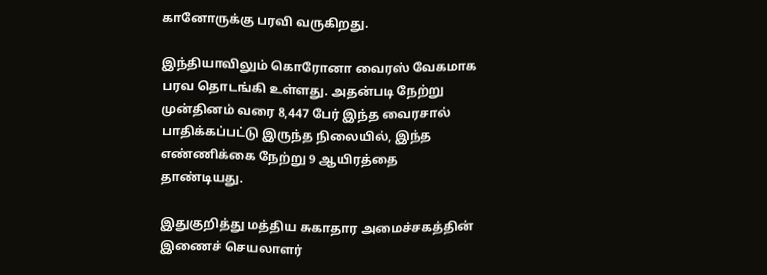கானோருக்கு பரவி வருகிறது.

இந்தியாவிலும் கொரோனா வைரஸ் வேகமாக பரவ தொடங்கி உள்ளது. அதன்படி நேற்று முன்தினம் வரை 8,447 பேர் இந்த வைரசால் பாதிக்கப்பட்டு இருந்த நிலையில், இந்த எண்ணிக்கை நேற்று 9 ஆயிரத்தை தாண்டியது.

இதுகுறித்து மத்திய சுகாதார அமைச்சகத்தின் இணைச் செயலாளர்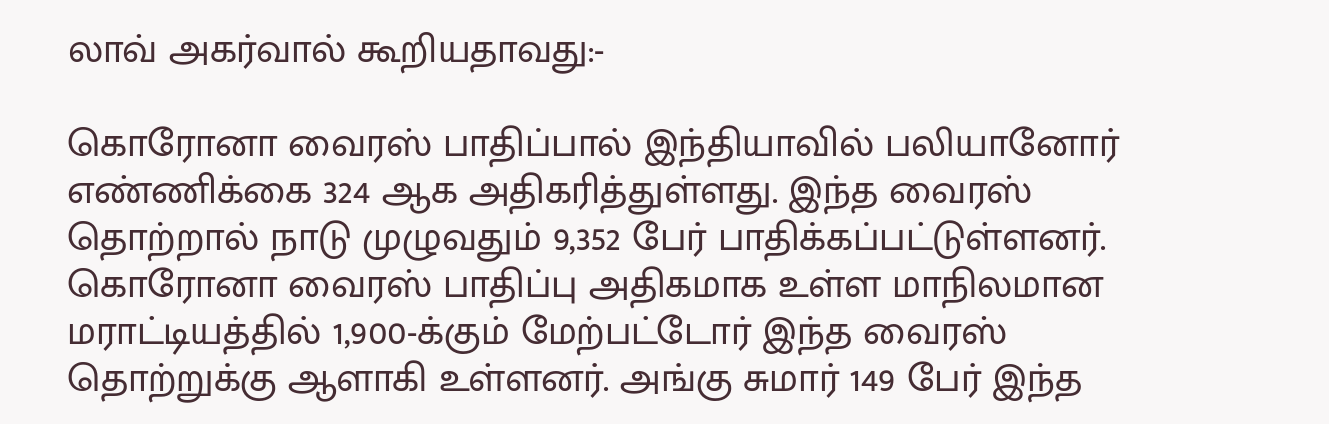லாவ் அகர்வால் கூறியதாவது:-

கொரோனா வைரஸ் பாதிப்பால் இந்தியாவில் பலியானோர் எண்ணிக்கை 324 ஆக அதிகரித்துள்ளது. இந்த வைரஸ் தொற்றால் நாடு முழுவதும் 9,352 பேர் பாதிக்கப்பட்டுள்ளனர். கொரோனா வைரஸ் பாதிப்பு அதிகமாக உள்ள மாநிலமான மராட்டியத்தில் 1,900-க்கும் மேற்பட்டோர் இந்த வைரஸ் தொற்றுக்கு ஆளாகி உள்ளனர். அங்கு சுமார் 149 பேர் இந்த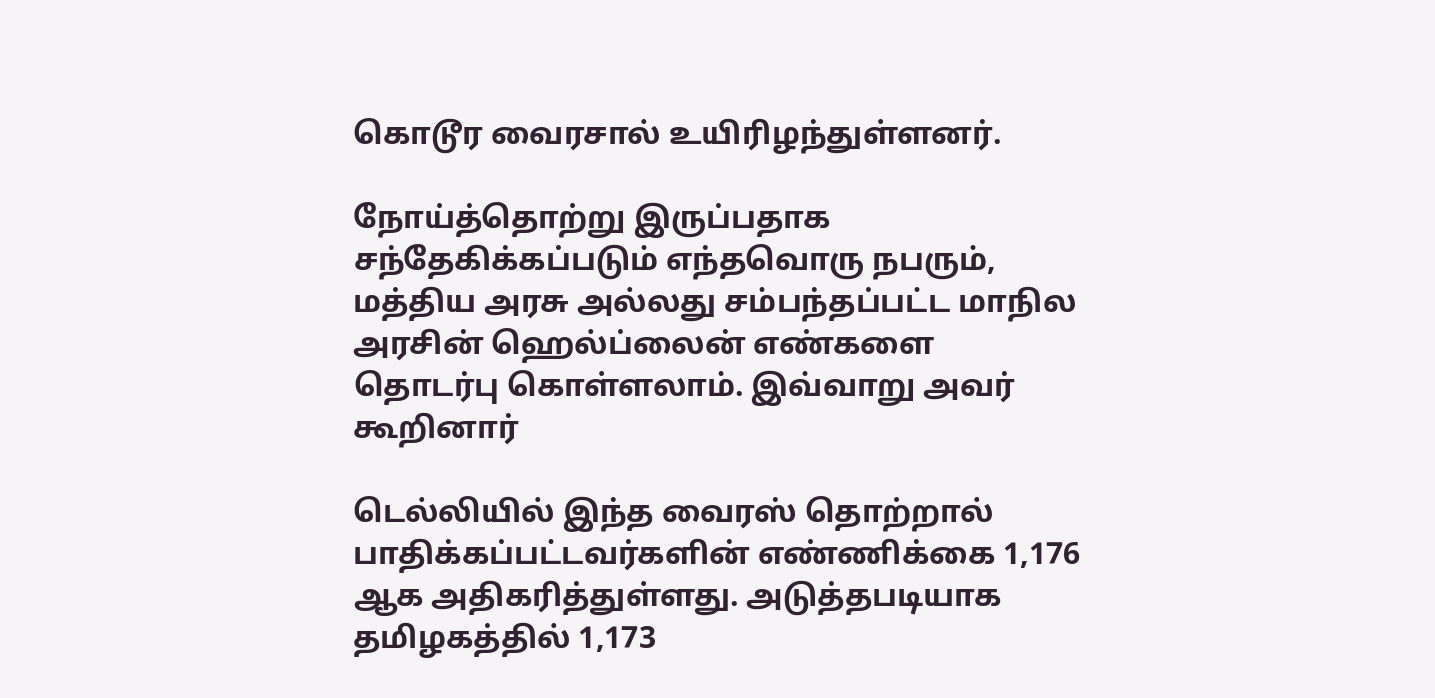கொடூர வைரசால் உயிரிழந்துள்ளனர்.

நோய்த்தொற்று இருப்பதாக சந்தேகிக்கப்படும் எந்தவொரு நபரும், மத்திய அரசு அல்லது சம்பந்தப்பட்ட மாநில அரசின் ஹெல்ப்லைன் எண்களை தொடர்பு கொள்ளலாம். இவ்வாறு அவர் கூறினார்

டெல்லியில் இந்த வைரஸ் தொற்றால் பாதிக்கப்பட்டவர்களின் எண்ணிக்கை 1,176 ஆக அதிகரித்துள்ளது. அடுத்தபடியாக தமிழகத்தில் 1,173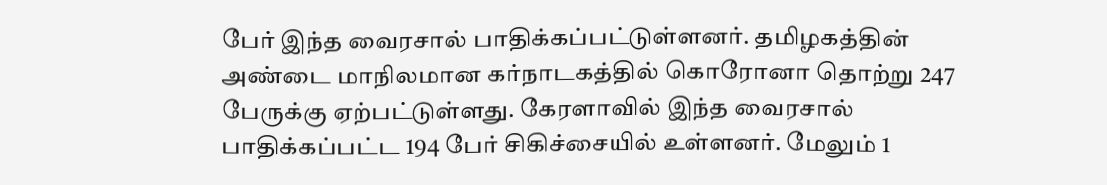பேர் இந்த வைரசால் பாதிக்கப்பட்டுள்ளனர். தமிழகத்தின் அண்டை மாநிலமான கர்நாடகத்தில் கொரோனா தொற்று 247 பேருக்கு ஏற்பட்டுள்ளது. கேரளாவில் இந்த வைரசால் பாதிக்கப்பட்ட 194 பேர் சிகிச்சையில் உள்ளனர். மேலும் 1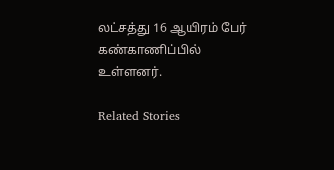லட்சத்து 16 ஆயிரம் பேர் கண்காணிப்பில் உள்ளனர்.

Related Stories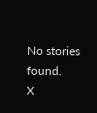No stories found.
X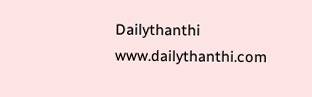Dailythanthi
www.dailythanthi.com